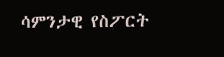ሳምንታዊ የስፖርት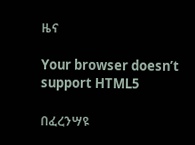ዜና

Your browser doesn’t support HTML5

በፈረንሣዩ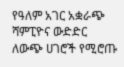የዓለም አገር አቋራጭ ሻምፒዮና ውድድር ለውጭ ሀገሮች የሚሮጡ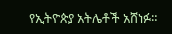የኢትዮጵያ አትሌቶች አሸነፉ።